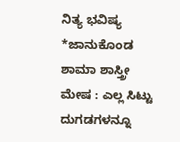ನಿತ್ಯ ಭವಿಷ್ಯ
*ಜಾನುಕೊಂಡ ಶಾಮಾ ಶಾಸ್ತ್ರೀ
ಮೇಷ : ಎಲ್ಲ ಸಿಟ್ಟು ದುಗಡಗಳನ್ನೂ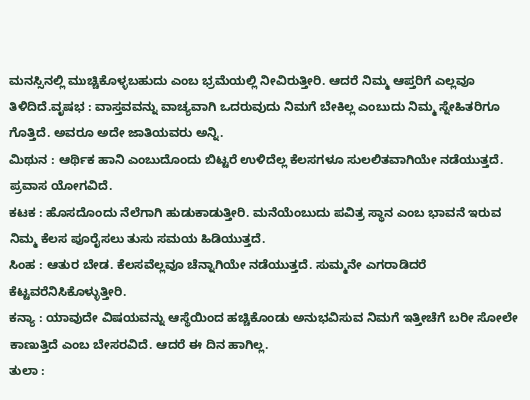ಮನಸ್ಸಿನಲ್ಲಿ ಮುಚ್ಚಿಕೊಳ್ಳಬಹುದು ಎಂಬ ಭ್ರಮೆಯಲ್ಲಿ ನೀವಿರುತ್ತೀರಿ. ಆದರೆ ನಿಮ್ಮ ಆಪ್ತರಿಗೆ ಎಲ್ಲವೂ ತಿಳಿದಿದೆ.ವೃಷಭ : ವಾಸ್ತವವನ್ನು ವಾಚ್ಯವಾಗಿ ಒದರುವುದು ನಿಮಗೆ ಬೇಕಿಲ್ಲ ಎಂಬುದು ನಿಮ್ಮ ಸ್ನೇಹಿತರಿಗೂ ಗೊತ್ತಿದೆ. ಅವರೂ ಅದೇ ಜಾತಿಯವರು ಅನ್ನಿ.
ಮಿಥುನ : ಆರ್ಥಿಕ ಹಾನಿ ಎಂಬುದೊಂದು ಬಿಟ್ಟರೆ ಉಳಿದೆಲ್ಲ ಕೆಲಸಗಳೂ ಸುಲಲಿತವಾಗಿಯೇ ನಡೆಯುತ್ತದೆ. ಪ್ರವಾಸ ಯೋಗವಿದೆ.
ಕಟಕ : ಹೊಸದೊಂದು ನೆಲೆಗಾಗಿ ಹುಡುಕಾಡುತ್ತೀರಿ. ಮನೆಯೆಂಬುದು ಪವಿತ್ರ ಸ್ಥಾನ ಎಂಬ ಭಾವನೆ ಇರುವ ನಿಮ್ಮ ಕೆಲಸ ಪೂರೈಸಲು ತುಸು ಸಮಯ ಹಿಡಿಯುತ್ತದೆ.
ಸಿಂಹ : ಆತುರ ಬೇಡ. ಕೆಲಸವೆಲ್ಲವೂ ಚೆನ್ನಾಗಿಯೇ ನಡೆಯುತ್ತದೆ. ಸುಮ್ಮನೇ ಎಗರಾಡಿದರೆ ಕೆಟ್ಟವರೆನಿಸಿಕೊಳ್ಳುತ್ತೀರಿ.
ಕನ್ಯಾ : ಯಾವುದೇ ವಿಷಯವನ್ನು ಆಸ್ಥೆಯಿಂದ ಹಚ್ಚಿಕೊಂಡು ಅನುಭವಿಸುವ ನಿಮಗೆ ಇತ್ತೀಚೆಗೆ ಬರೀ ಸೋಲೇ ಕಾಣುತ್ತಿದೆ ಎಂಬ ಬೇಸರವಿದೆ. ಆದರೆ ಈ ದಿನ ಹಾಗಿಲ್ಲ.
ತುಲಾ :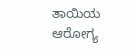ತಾಯಿಯ ಆರೋಗ್ಯ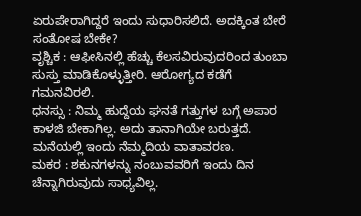ಏರುಪೇರಾಗಿದ್ದರೆ ಇಂದು ಸುಧಾರಿಸಲಿದೆ. ಅದಕ್ಕಿಂತ ಬೇರೆ ಸಂತೋಷ ಬೇಕೇ?
ವೃಶ್ಚಿಕ : ಆಫೀಸಿನಲ್ಲಿ ಹೆಚ್ಚು ಕೆಲಸವಿರುವುದರಿಂದ ತುಂಬಾ ಸುಸ್ತು ಮಾಡಿಕೊಳ್ಳುತ್ತೀರಿ. ಆರೋಗ್ಯದ ಕಡೆಗೆ ಗಮನವಿರಲಿ.
ಧನಸ್ಸು : ನಿಮ್ಮ ಹುದ್ದೆಯ ಘನತೆ ಗತ್ತುಗಳ ಬಗ್ಗೆ ಅಪಾರ ಕಾಳಜಿ ಬೇಕಾಗಿಲ್ಲ. ಅದು ತಾನಾಗಿಯೇ ಬರುತ್ತದೆ. ಮನೆಯಲ್ಲಿ ಇಂದು ನೆಮ್ಮದಿಯ ವಾತಾವರಣ.
ಮಕರ : ಶಕುನಗಳನ್ನು ನಂಬುವವರಿಗೆ ಇಂದು ದಿನ ಚೆನ್ನಾಗಿರುವುದು ಸಾಧ್ಯವಿಲ್ಲ.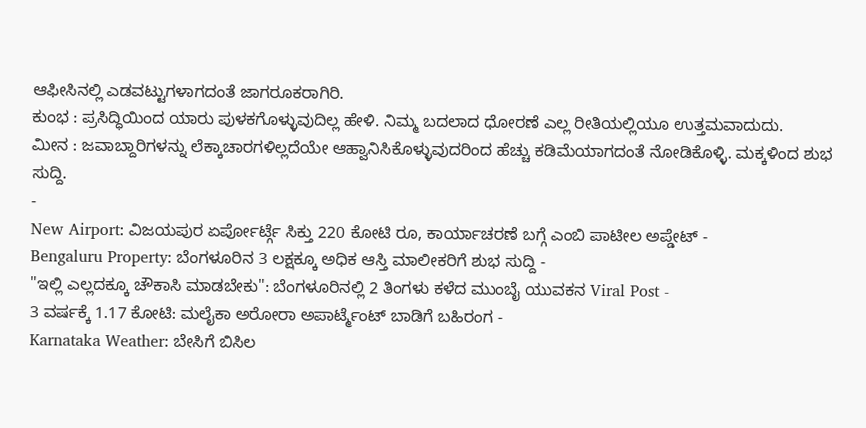ಆಫೀಸಿನಲ್ಲಿ ಎಡವಟ್ಟುಗಳಾಗದಂತೆ ಜಾಗರೂಕರಾಗಿರಿ.
ಕುಂಭ : ಪ್ರಸಿದ್ಧಿಯಿಂದ ಯಾರು ಪುಳಕಗೊಳ್ಳುವುದಿಲ್ಲ ಹೇಳಿ. ನಿಮ್ಮ ಬದಲಾದ ಧೋರಣೆ ಎಲ್ಲ ರೀತಿಯಲ್ಲಿಯೂ ಉತ್ತಮವಾದುದು.
ಮೀನ : ಜವಾಬ್ದಾರಿಗಳನ್ನು ಲೆಕ್ಕಾಚಾರಗಳಿಲ್ಲದೆಯೇ ಆಹ್ವಾನಿಸಿಕೊಳ್ಳುವುದರಿಂದ ಹೆಚ್ಚು ಕಡಿಮೆಯಾಗದಂತೆ ನೋಡಿಕೊಳ್ಳಿ. ಮಕ್ಕಳಿಂದ ಶುಭ ಸುದ್ದಿ.
-
New Airport: ವಿಜಯಪುರ ಏರ್ಪೋರ್ಟ್ಗೆ ಸಿಕ್ತು 220 ಕೋಟಿ ರೂ, ಕಾರ್ಯಾಚರಣೆ ಬಗ್ಗೆ ಎಂಬಿ ಪಾಟೀಲ ಅಪ್ಡೇಟ್ -
Bengaluru Property: ಬೆಂಗಳೂರಿನ 3 ಲಕ್ಷಕ್ಕೂ ಅಧಿಕ ಆಸ್ತಿ ಮಾಲೀಕರಿಗೆ ಶುಭ ಸುದ್ದಿ -
"ಇಲ್ಲಿ ಎಲ್ಲದಕ್ಕೂ ಚೌಕಾಸಿ ಮಾಡಬೇಕು": ಬೆಂಗಳೂರಿನಲ್ಲಿ 2 ತಿಂಗಳು ಕಳೆದ ಮುಂಬೈ ಯುವಕನ Viral Post -
3 ವರ್ಷಕ್ಕೆ 1.17 ಕೋಟಿ: ಮಲೈಕಾ ಅರೋರಾ ಅಪಾರ್ಟ್ಮೆಂಟ್ ಬಾಡಿಗೆ ಬಹಿರಂಗ -
Karnataka Weather: ಬೇಸಿಗೆ ಬಿಸಿಲ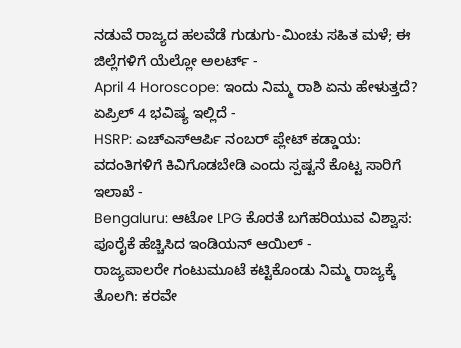ನಡುವೆ ರಾಜ್ಯದ ಹಲವೆಡೆ ಗುಡುಗು-ಮಿಂಚು ಸಹಿತ ಮಳೆ; ಈ ಜಿಲ್ಲೆಗಳಿಗೆ ಯೆಲ್ಲೋ ಅಲರ್ಟ್ -
April 4 Horoscope: ಇಂದು ನಿಮ್ಮ ರಾಶಿ ಏನು ಹೇಳುತ್ತದೆ? ಏಪ್ರಿಲ್ 4 ಭವಿಷ್ಯ ಇಲ್ಲಿದೆ -
HSRP: ಎಚ್ಎಸ್ಆರ್ಪಿ ನಂಬರ್ ಪ್ಲೇಟ್ ಕಡ್ಡಾಯ: ವದಂತಿಗಳಿಗೆ ಕಿವಿಗೊಡಬೇಡಿ ಎಂದು ಸ್ಪಷ್ಟನೆ ಕೊಟ್ಟ ಸಾರಿಗೆ ಇಲಾಖೆ -
Bengaluru: ಆಟೋ LPG ಕೊರತೆ ಬಗೆಹರಿಯುವ ವಿಶ್ವಾಸ: ಪೂರೈಕೆ ಹೆಚ್ಚಿಸಿದ ಇಂಡಿಯನ್ ಆಯಿಲ್ -
ರಾಜ್ಯಪಾಲರೇ ಗಂಟುಮೂಟೆ ಕಟ್ಟಿಕೊಂಡು ನಿಮ್ಮ ರಾಜ್ಯಕ್ಕೆ ತೊಲಗಿ: ಕರವೇ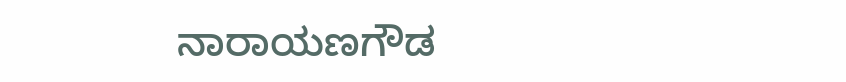ನಾರಾಯಣಗೌಡ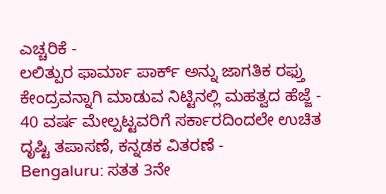ಎಚ್ಚರಿಕೆ -
ಲಲಿತ್ಪುರ ಫಾರ್ಮಾ ಪಾರ್ಕ್ ಅನ್ನು ಜಾಗತಿಕ ರಫ್ತು ಕೇಂದ್ರವನ್ನಾಗಿ ಮಾಡುವ ನಿಟ್ಟಿನಲ್ಲಿ ಮಹತ್ವದ ಹೆಜ್ಜೆ -
40 ವರ್ಷ ಮೇಲ್ಪಟ್ಟವರಿಗೆ ಸರ್ಕಾರದಿಂದಲೇ ಉಚಿತ ದೃಷ್ಟಿ ತಪಾಸಣೆ, ಕನ್ನಡಕ ವಿತರಣೆ -
Bengaluru: ಸತತ 3ನೇ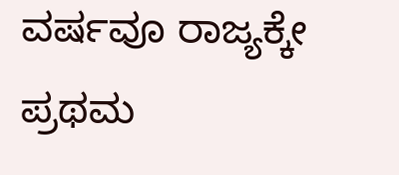ವರ್ಷವೂ ರಾಜ್ಯಕ್ಕೇ ಪ್ರಥಮ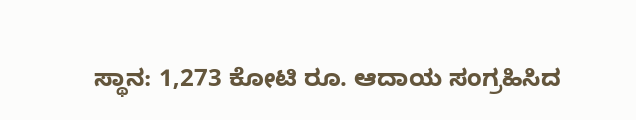ಸ್ಥಾನ: 1,273 ಕೋಟಿ ರೂ. ಆದಾಯ ಸಂಗ್ರಹಿಸಿದ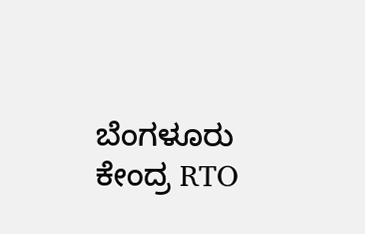ಬೆಂಗಳೂರು ಕೇಂದ್ರ RTO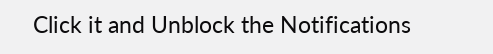Click it and Unblock the Notifications